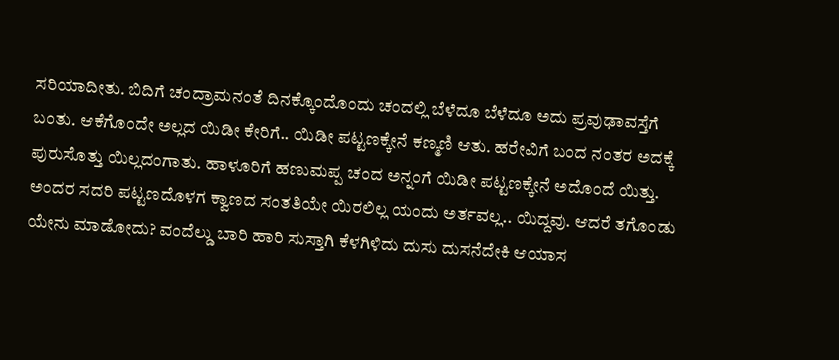ಸರಿಯಾದೀತು. ಬಿದಿಗೆ ಚಂದ್ರಾಮನಂತೆ ದಿನಕ್ಕೊಂದೊಂದು ಚಂದಲ್ಲಿ ಬೆಳೆದೂ ಬೆಳೆದೂ ಅದು ಪ್ರವುಢಾವಸ್ತೆಗೆ ಬಂತು. ಆಕೆಗೊಂದೇ ಅಲ್ಲದ ಯಿಡೀ ಕೇರಿಗೆ.. ಯಿಡೀ ಪಟ್ಟಣಕ್ಕೇನೆ ಕಣ್ಮಣಿ ಆತು. ಹರೇವಿಗೆ ಬಂದ ನಂತರ ಅದಕ್ಕೆ ಪುರುಸೊತ್ತು ಯಿಲ್ಲದಂಗಾತು. ಹಾಳೂರಿಗೆ ಹಣುಮಪ್ಪ ಚಂದ ಅನ್ನಂಗೆ ಯಿಡೀ ಪಟ್ಟಣಕ್ಕೇನೆ ಅದೊಂದೆ ಯಿತ್ತು. ಅಂದರ ಸದರಿ ಪಟ್ಟಣದೊಳಗ ಕ್ವಾಣದ ಸಂತತಿಯೇ ಯಿರಲಿಲ್ಲ ಯಂದು ಅರ್ತವಲ್ಲ.. ಯಿದ್ದವು. ಆದರೆ ತಗೊಂಡು ಯೇನು ಮಾಡೋದು? ವಂದೆಲ್ಡು ಬಾರಿ ಹಾರಿ ಸುಸ್ತಾಗಿ ಕೆಳಗಿಳಿದು ದುಸು ದುಸನೆದೇಕಿ ಆಯಾಸ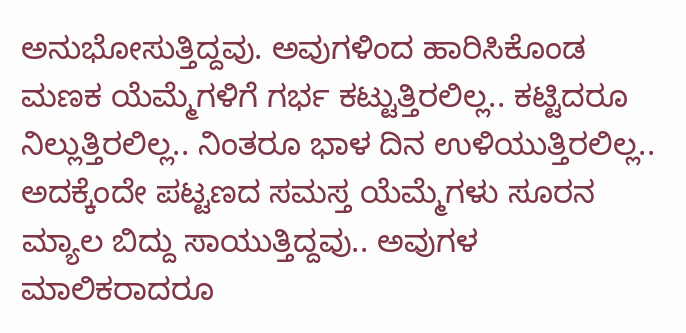ಅನುಭೋಸುತ್ತಿದ್ದವು. ಅವುಗಳಿಂದ ಹಾರಿಸಿಕೊಂಡ ಮಣಕ ಯೆಮ್ಮೆಗಳಿಗೆ ಗರ್ಭ ಕಟ್ಟುತ್ತಿರಲಿಲ್ಲ.. ಕಟ್ಟಿದರೂ ನಿಲ್ಲುತ್ತಿರಲಿಲ್ಲ.. ನಿಂತರೂ ಭಾಳ ದಿನ ಉಳಿಯುತ್ತಿರಲಿಲ್ಲ.. ಅದಕ್ಕೆಂದೇ ಪಟ್ಟಣದ ಸಮಸ್ತ ಯೆಮ್ಮೆಗಳು ಸೂರನ ಮ್ಯಾಲ ಬಿದ್ದು ಸಾಯುತ್ತಿದ್ದವು.. ಅವುಗಳ ಮಾಲಿಕರಾದರೂ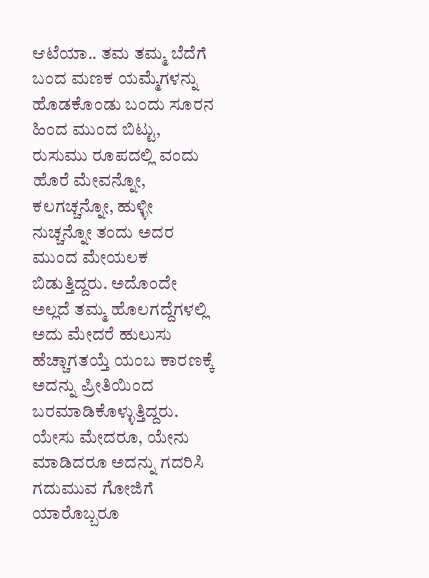ಆಟೆಯಾ.. ತಮ ತಮ್ಮ ಬೆದೆಗೆ ಬಂದ ಮಣಕ ಯಮ್ಮೆಗಳನ್ನು ಹೊಡಕೊಂಡು ಬಂದು ಸೂರನ ಹಿಂದ ಮುಂದ ಬಿಟ್ಟು, ರುಸುಮು ರೂಪದಲ್ಲಿ ವಂದು ಹೊರೆ ಮೇವನ್ನೋ, ಕಲಗಚ್ಚನ್ನೋ, ಹುಳ್ಳೀ ನುಚ್ಚನ್ನೋ ತಂದು ಅದರ ಮುಂದ ಮೇಯಲಕ ಬಿಡುತ್ತಿದ್ದರು. ಅದೊಂದೇ ಅಲ್ಲದೆ ತಮ್ಮ ಹೊಲಗದ್ದೆಗಳಲ್ಲಿ ಅದು ಮೇದರೆ ಹುಲುಸು ಹೆಚ್ಚಾಗತಯ್ತೆ ಯಂಬ ಕಾರಣಕ್ಕೆ ಅದನ್ನು ಪ್ರೀತಿಯಿಂದ ಬರಮಾಡಿಕೊಳ್ಳುತ್ತಿದ್ದರು. ಯೇಸು ಮೇದರೂ, ಯೇನು ಮಾಡಿದರೂ ಅದನ್ನು ಗದರಿಸಿ ಗದುಮುವ ಗೋಜಿಗೆ ಯಾರೊಬ್ಬರೂ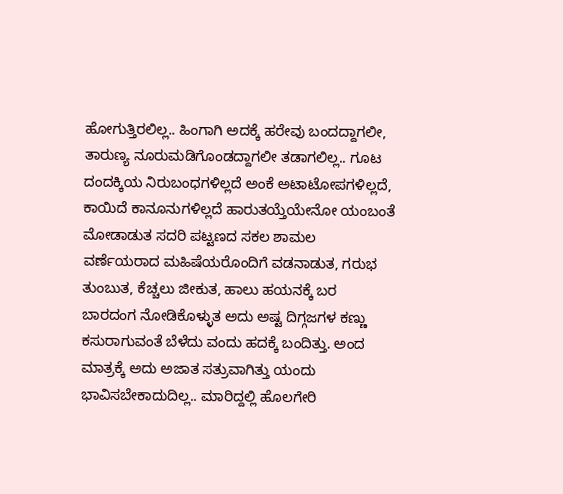ಹೋಗುತ್ತಿರಲಿಲ್ಲ.. ಹಿಂಗಾಗಿ ಅದಕ್ಕೆ ಹರೇವು ಬಂದದ್ದಾಗಲೀ, ತಾರುಣ್ಯ ನೂರುಮಡಿಗೊಂಡದ್ದಾಗಲೀ ತಡಾಗಲಿಲ್ಲ.. ಗೂಟ ದಂದಕ್ಕಿಯ ನಿರುಬಂಧಗಳಿಲ್ಲದೆ ಅಂಕೆ ಅಟಾಟೋಪಗಳಿಲ್ಲದೆ, ಕಾಯಿದೆ ಕಾನೂನುಗಳಿಲ್ಲದೆ ಹಾರುತಯ್ತೆಯೇನೋ ಯಂಬಂತೆ ಮೋಡಾಡುತ ಸದರಿ ಪಟ್ಟಣದ ಸಕಲ ಶಾಮಲ ವರ್ಣೆಯರಾದ ಮಹಿಷೆಯರೊಂದಿಗೆ ವಡನಾಡುತ, ಗರುಭ ತುಂಬುತ, ಕೆಚ್ಚಲು ಜೀಕುತ, ಹಾಲು ಹಯನಕ್ಕೆ ಬರ ಬಾರದಂಗ ನೋಡಿಕೊಳ್ಳುತ ಅದು ಅಷ್ಟ ದಿಗ್ಗಜಗಳ ಕಣ್ಣು ಕಸುರಾಗುವಂತೆ ಬೆಳೆದು ವಂದು ಹದಕ್ಕೆ ಬಂದಿತ್ತು. ಅಂದ ಮಾತ್ರಕ್ಕೆ ಅದು ಅಜಾತ ಸತ್ರುವಾಗಿತ್ತು ಯಂದು ಭಾವಿಸಬೇಕಾದುದಿಲ್ಲ.. ಮಾರಿದ್ದಲ್ಲಿ ಹೊಲಗೇರಿ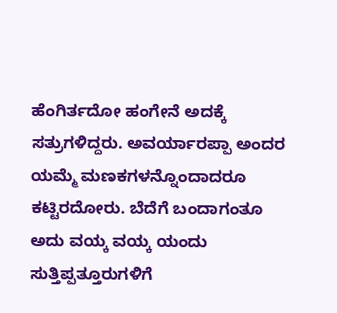ಹೆಂಗಿರ್ತದೋ ಹಂಗೇನೆ ಅದಕ್ಕೆ ಸತ್ರುಗಳಿದ್ದರು. ಅವರ್ಯಾರಪ್ಪಾ ಅಂದರ ಯಮ್ಮೆ ಮಣಕಗಳನ್ನೊಂದಾದರೂ ಕಟ್ಟಿರದೋರು. ಬೆದೆಗೆ ಬಂದಾಗಂತೂ ಅದು ವಯ್ಕ ವಯ್ಕ ಯಂದು ಸುತ್ತಿಪ್ಪತ್ತೂರುಗಳಿಗೆ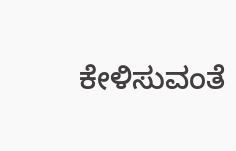ಕೇಳಿಸುವಂತೆ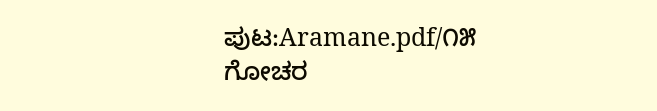ಪುಟ:Aramane.pdf/೧೫
ಗೋಚರ